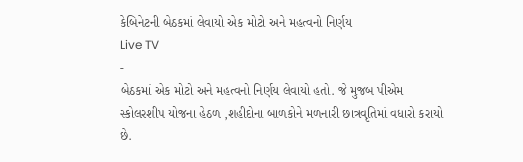કેબિનેટની બેઠકમાં લેવાયો એક મોટો અને મહત્વનો નિર્ણય
Live TV
-
બેઠકમાં એક મોટો અને મહત્વનો નિર્ણય લેવાયો હતો. જે મુજબ પીએમ સ્કોલરશીપ યોજના હેઠળ ,શહીદોના બાળકોને મળનારી છાત્રવૃતિમાં વધારો કરાયો છે.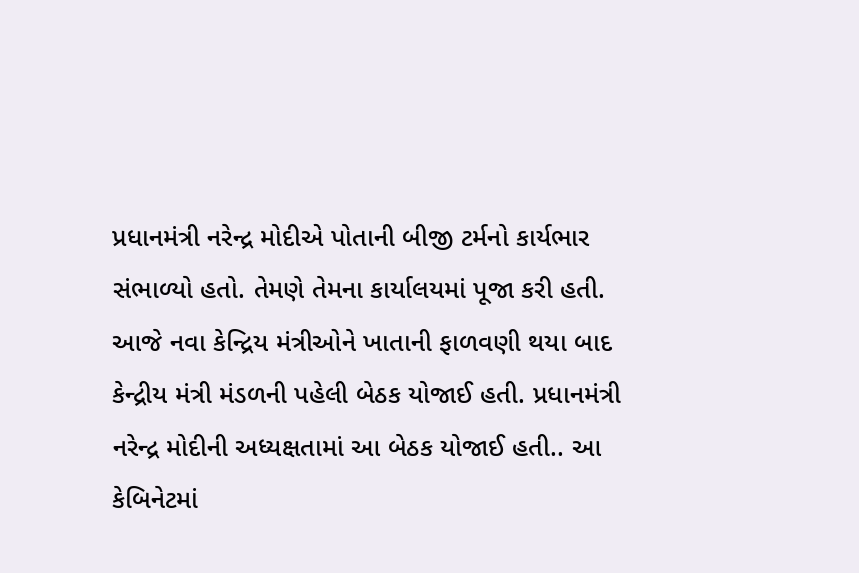પ્રધાનમંત્રી નરેન્દ્ર મોદીએ પોતાની બીજી ટર્મનો કાર્યભાર સંભાળ્યો હતો. તેમણે તેમના કાર્યાલયમાં પૂજા કરી હતી. આજે નવા કેન્દ્રિય મંત્રીઓને ખાતાની ફાળવણી થયા બાદ કેન્દ્રીય મંત્રી મંડળની પહેલી બેઠક યોજાઈ હતી. પ્રધાનમંત્રી નરેન્દ્ર મોદીની અધ્યક્ષતામાં આ બેઠક યોજાઈ હતી.. આ કેબિનેટમાં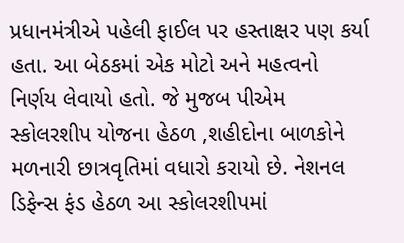પ્રધાનમંત્રીએ પહેલી ફાઈલ પર હસ્તાક્ષર પણ કર્યા હતા. આ બેઠકમાં એક મોટો અને મહત્વનો નિર્ણય લેવાયો હતો. જે મુજબ પીએમ સ્કોલરશીપ યોજના હેઠળ ,શહીદોના બાળકોને મળનારી છાત્રવૃતિમાં વધારો કરાયો છે. નેશનલ ડિફેન્સ ફંડ હેઠળ આ સ્કોલરશીપમાં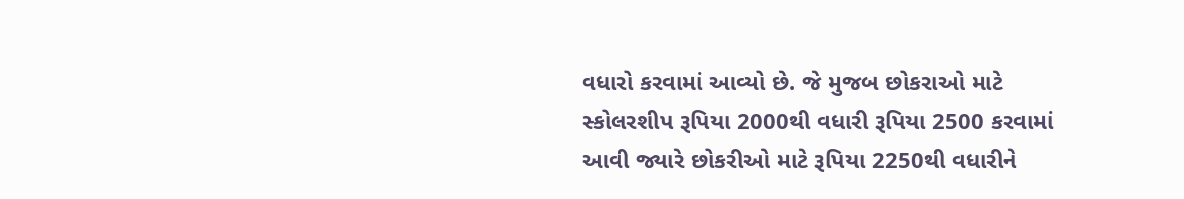વધારો કરવામાં આવ્યો છે. જે મુજબ છોકરાઓ માટે સ્કોલરશીપ રૂપિયા 2000થી વધારી રૂપિયા 2500 કરવામાં આવી જ્યારે છોકરીઓ માટે રૂપિયા 2250થી વધારીને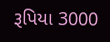રૂપિયા 3000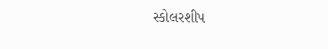સ્કોલરશીપ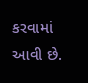કરવામાં આવી છે.